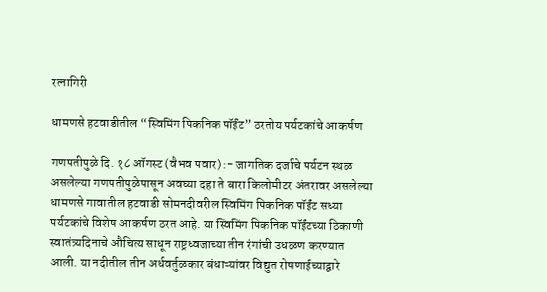रत्नागिरी

धामणसे हटवाडीतील “स्विमिंग पिकनिक पॉईंट” ठरतोय पर्यटकांचे आकर्षण

गणपतीपुळे दि. १८ ऑगस्ट (वैभव पवार) :- जागतिक दर्जाचे पर्यटन स्थळ असलेल्या गणपतीपुळेपासून अवघ्या दहा ते बारा किलोमीटर अंतरावर असलेल्या धामणसे गावातील हटवाडी सोमनदीवरील स्विमिंग पिकनिक पॉईंट सध्या पर्यटकांचे विशेष आकर्षण ठरत आहे. या स्विमिंग पिकनिक पॉईंटच्या ठिकाणी स्वातंत्र्यदिनाचे औचित्य साधून राष्ट्रध्वजाच्या तीन रंगांची उधळण करण्यात आली. या नदीतील तीन अर्धवर्तुळकार बंधाऱ्यांवर विद्युत रोषणाईच्याद्वारे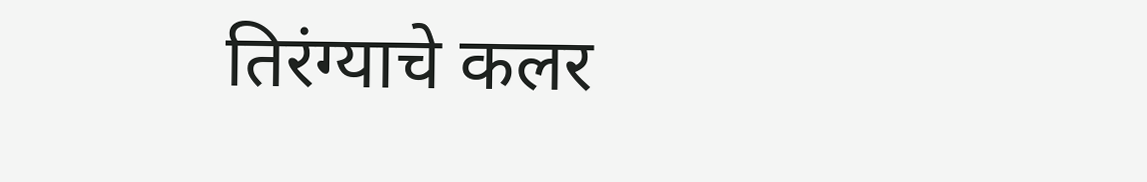तिरंग्याचे कलर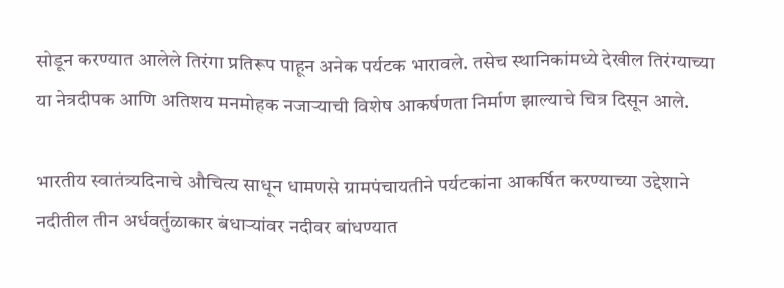सोडून करण्यात आलेले तिरंगा प्रतिरूप पाहून अनेक पर्यटक भारावले. तसेच स्थानिकांमध्ये देखील तिरंग्याच्या या नेत्रदीपक आणि अतिशय मनमोहक नजाऱ्याची विशेष आकर्षणता निर्माण झाल्याचे चित्र दिसून आले.

भारतीय स्वातंत्र्यदिनाचे औचित्य साधून धामणसे ग्रामपंचायतीने पर्यटकांना आकर्षित करण्याच्या उद्देशाने नदीतील तीन अर्धवर्तुळाकार बंधाऱ्यांवर नदीवर बांधण्यात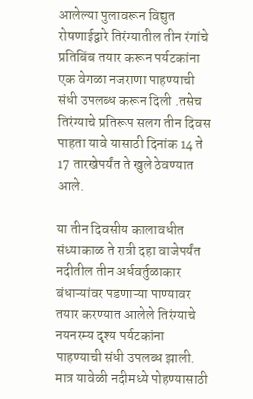आलेल्या पुलावरून विद्युत रोषणाईद्वारे तिरंग्यातील तीन रंगांचे प्रतिबिंब तयार करून पर्यटकांना एक वेगळा नजराणा पाहण्याची संधी उपलब्ध करून दिली .तसेच तिरंग्याचे प्रतिरूप सलग तीन दिवस पाहता यावे यासाठी दिनांक 14 ते 17 तारखेपर्यंत ते खुले ठेवण्यात आले.

या तीन दिवसीय कालावधीत संध्याकाळ ते रात्री दहा वाजेपर्यंत नदीतील तीन अर्धवर्तुळाकार बंधाऱ्यांवर पडणाऱ्या पाण्यावर तयार करण्यात आलेले तिरंग्याचे नयनरम्य दृश्य पर्यटकांना पाहण्याची संधी उपलब्ध झाली. मात्र यावेळी नदीमध्ये पोहण्यासाठी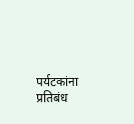पर्यटकांना प्रतिबंध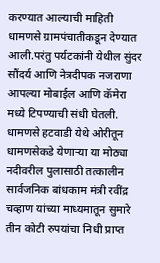करण्यात आल्याची माहिती धामणसे ग्रामपंचातीकडून देण्यात आली.परंतु पर्यटकांनी येथील सुंदर सौंदर्य आणि नेत्रदीपक नजराणा आपल्या मोबाईल आणि कॅमेरा मध्ये टिपण्याची संधी घेतली. धामणसे हटवाडी येथे ओरीतून धामणसेकडे येणाऱ्या या मोठ्या नदीवरील पुलासाठी तत्कालीन सार्वजनिक बांधकाम मंत्री रवींद्र चव्हाण यांच्या माध्यमातून सुमारे तीन कोटी रुपयांचा निधी प्राप्त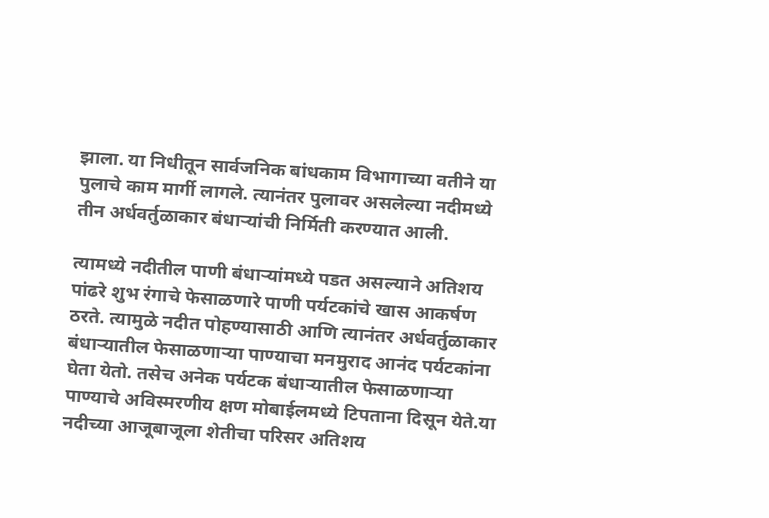झाला. या निधीतून सार्वजनिक बांधकाम विभागाच्या वतीने या पुलाचे काम मार्गी लागले. त्यानंतर पुलावर असलेल्या नदीमध्ये तीन अर्धवर्तुळाकार बंधाऱ्यांची निर्मिती करण्यात आली.

त्यामध्ये नदीतील पाणी बंधाऱ्यांमध्ये पडत असल्याने अतिशय पांढरे शुभ रंगाचे फेसाळणारे पाणी पर्यटकांचे खास आकर्षण ठरते. त्यामुळे नदीत पोहण्यासाठी आणि त्यानंतर अर्धवर्तुळाकार बंधाऱ्यातील फेसाळणाऱ्या पाण्याचा मनमुराद आनंद पर्यटकांना घेता येतो. तसेच अनेक पर्यटक बंधाऱ्यातील फेसाळणाऱ्या पाण्याचे अविस्मरणीय क्षण मोबाईलमध्ये टिपताना दिसून येते.या नदीच्या आजूबाजूला शेतीचा परिसर अतिशय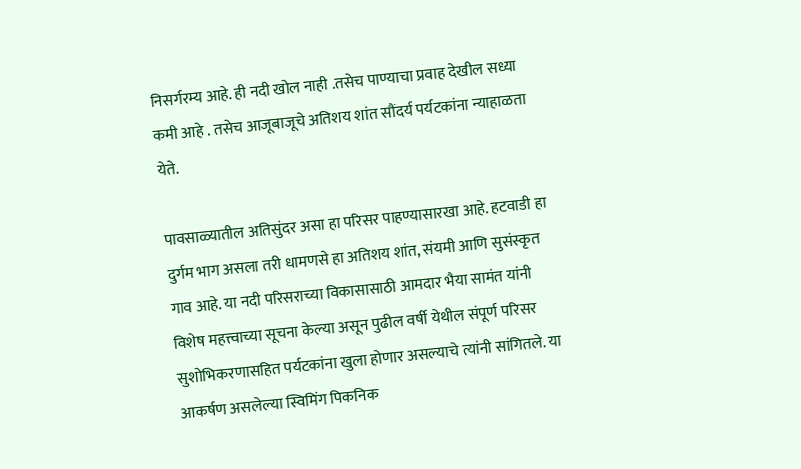निसर्गरम्य आहे. ही नदी खोल नाही .तसेच पाण्याचा प्रवाह देखील सध्या कमी आहे . तसेच आजूबाजूचे अतिशय शांत सौंदर्य पर्यटकांना न्याहाळता येते.

पावसाळ्यातील अतिसुंदर असा हा परिसर पाहण्यासारखा आहे. हटवाडी हा दुर्गम भाग असला तरी धामणसे हा अतिशय शांत, संयमी आणि सुसंस्कृत गाव आहे. या नदी परिसराच्या विकासासाठी आमदार भैया सामंत यांनी विशेष महत्त्वाच्या सूचना केल्या असून पुढील वर्षी येथील संपूर्ण परिसर सुशोभिकरणासहित पर्यटकांना खुला होणार असल्याचे त्यांनी सांगितले. या आकर्षण असलेल्या स्विमिंग पिकनिक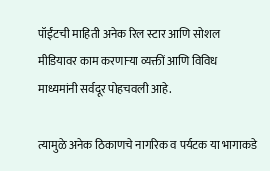पॉईंटची माहिती अनेक रिल स्टार आणि सोशल मीडियावर काम करणाऱ्या व्यक्तीं आणि विविध माध्यमांनी सर्वदूर पोहचवली आहे.

त्यामुळे अनेक ठिकाणचे नागरिक व पर्यटक या भागाकडे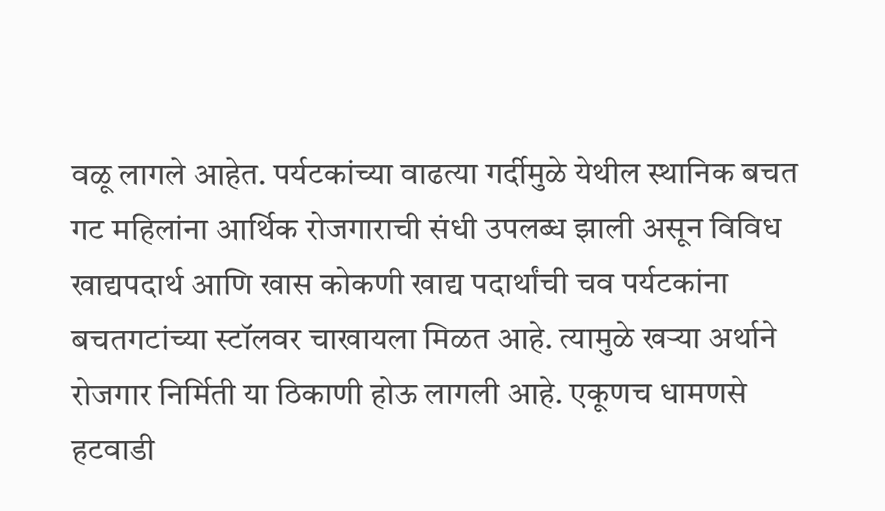वळू लागले आहेत. पर्यटकांच्या वाढत्या गर्दीमुळे येथील स्थानिक बचत गट महिलांना आर्थिक रोजगाराची संधी उपलब्ध झाली असून विविध खाद्यपदार्थ आणि खास कोकणी खाद्य पदार्थांची चव पर्यटकांना बचतगटांच्या स्टॉलवर चाखायला मिळत आहे. त्यामुळे खऱ्या अर्थाने रोजगार निर्मिती या ठिकाणी होऊ लागली आहे. एकूणच धामणसे हटवाडी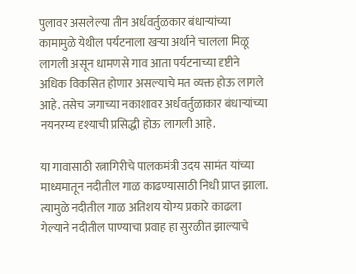पुलावर असलेल्या तीन अर्धवर्तुळकार बंधाऱ्यांच्या कामामुळे येथील पर्यटनाला खऱ्या अर्थाने चालला मिळू लागली असून धामणसे गाव आता पर्यटनाच्या दृष्टीने अधिक विकसित होणार असल्याचे मत व्यक्त होऊ लागले आहे. तसेच जगाच्या नकाशावर अर्धवर्तुळाकार बंधाऱ्यांच्या नयनरम्य दृश्याची प्रसिद्धी होऊ लागली आहे.

या गावासाठी रत्नागिरीचे पालकमंत्री उदय सामंत यांच्या माध्यमातून नदीतील गाळ काढण्यासाठी निधी प्राप्त झाला. त्यामुळे नदीतील गाळ अतिशय योग्य प्रकारे काढला गेल्याने नदीतील पाण्याचा प्रवाह हा सुरळीत झाल्याचे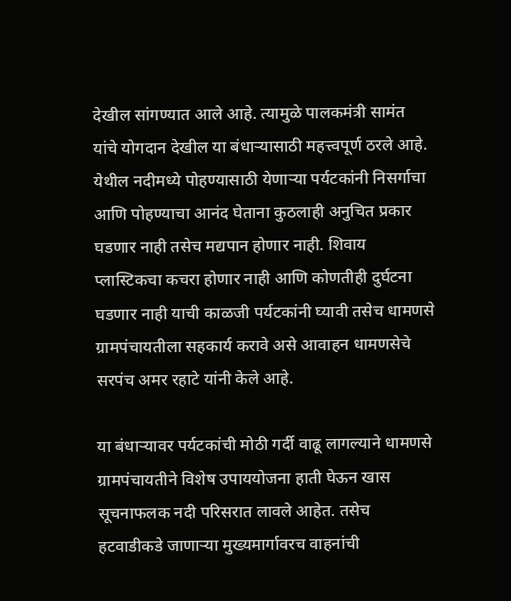देखील सांगण्यात आले आहे. त्यामुळे पालकमंत्री सामंत यांचे योगदान देखील या बंधाऱ्यासाठी महत्त्वपूर्ण ठरले आहे. येथील नदीमध्ये पोहण्यासाठी येणाऱ्या पर्यटकांनी निसर्गाचा आणि पोहण्याचा आनंद घेताना कुठलाही अनुचित प्रकार घडणार नाही तसेच मद्यपान होणार नाही. शिवाय प्लास्टिकचा कचरा होणार नाही आणि कोणतीही दुर्घटना घडणार नाही याची काळजी पर्यटकांनी घ्यावी तसेच धामणसे ग्रामपंचायतीला सहकार्य करावे असे आवाहन धामणसेचे सरपंच अमर रहाटे यांनी केले आहे.

या बंधाऱ्यावर पर्यटकांची मोठी गर्दी वाढू लागल्याने धामणसे ग्रामपंचायतीने विशेष उपाययोजना हाती घेऊन खास सूचनाफलक नदी परिसरात लावले आहेत. तसेच हटवाडीकडे जाणाऱ्या मुख्यमार्गावरच वाहनांची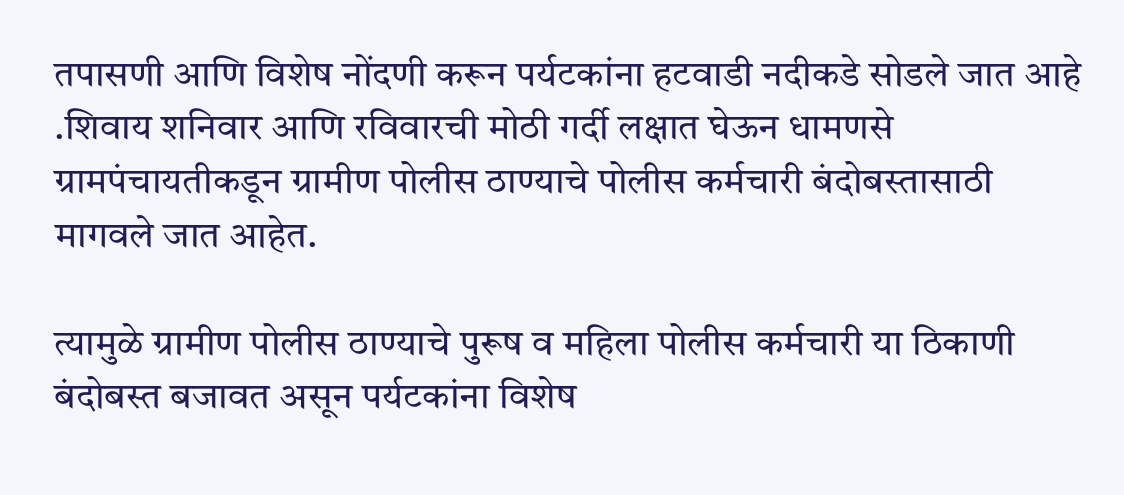तपासणी आणि विशेष नोंदणी करून पर्यटकांना हटवाडी नदीकडे सोडले जात आहे .शिवाय शनिवार आणि रविवारची मोठी गर्दी लक्षात घेऊन धामणसे ग्रामपंचायतीकडून ग्रामीण पोलीस ठाण्याचे पोलीस कर्मचारी बंदोबस्तासाठी मागवले जात आहेत.

त्यामुळे ग्रामीण पोलीस ठाण्याचे पुरूष व महिला पोलीस कर्मचारी या ठिकाणी बंदोबस्त बजावत असून पर्यटकांना विशेष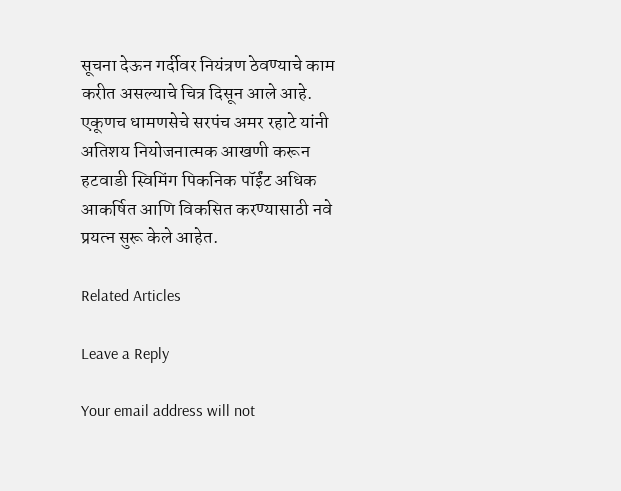सूचना देऊन गर्दीवर नियंत्रण ठेवण्याचे काम करीत असल्याचे चित्र दिसून आले आहे. एकूणच धामणसेचे सरपंच अमर रहाटे यांनी अतिशय नियोजनात्मक आखणी करून हटवाडी स्विमिंग पिकनिक पॉईंट अधिक आकर्षित आणि विकसित करण्यासाठी नवे प्रयत्न सुरू केले आहेत.

Related Articles

Leave a Reply

Your email address will not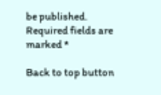be published. Required fields are marked *

Back to top button